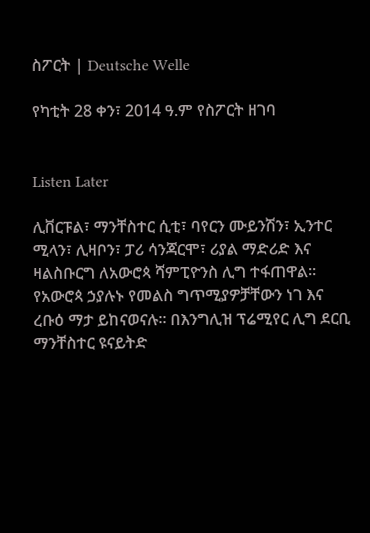ስፖርት | Deutsche Welle

የካቲት 28 ቀን፣ 2014 ዓ.ም የስፖርት ዘገባ


Listen Later

ሊቨርፑል፣ ማንቸስተር ሲቲ፣ ባየርን ሙይንሽን፣ ኢንተር ሚላን፣ ሊዛቦን፣ ፓሪ ሳንጃርሞ፣ ሪያል ማድሪድ እና ዛልስቡርግ ለአውሮጳ ሻምፒዮንስ ሊግ ተፋጠዋል። የአውሮጳ ኃያሉኑ የመልስ ግጥሚያዎቻቸውን ነገ እና ረቡዕ ማታ ይከናወናሉ። በእንግሊዝ ፕሬሚየር ሊግ ደርቢ ማንቸስተር ዩናይትድ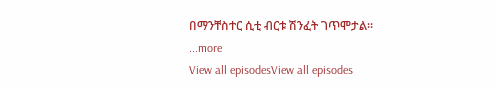በማንቸስተር ሲቲ ብርቱ ሽንፈት ገጥሞታል።
...more
View all episodesView all episodes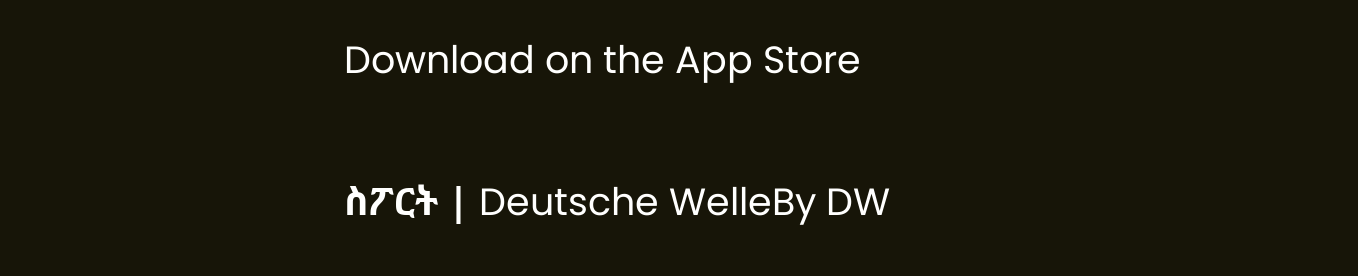Download on the App Store

ስፖርት | Deutsche WelleBy DW